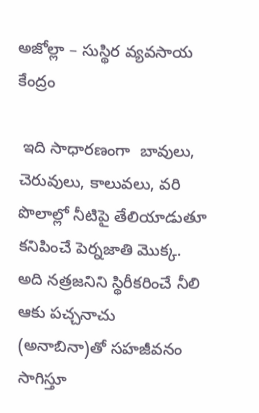అజోల్లా – సుస్థిర వ్యవసాయ కేంద్రం

 ఇది సాధారణంగా  బావులు, చెరువులు, కాలువలు, వరి పొలాల్లో నీటిపై తేలియాడుతూ కనిపించే పెర్నజాతి మొక్క. అది నత్రజనిని స్థిరీకరించే నీలి ఆకు పచ్చనాచు (అనాబినా)తో సహజీవనం సాగిస్తూ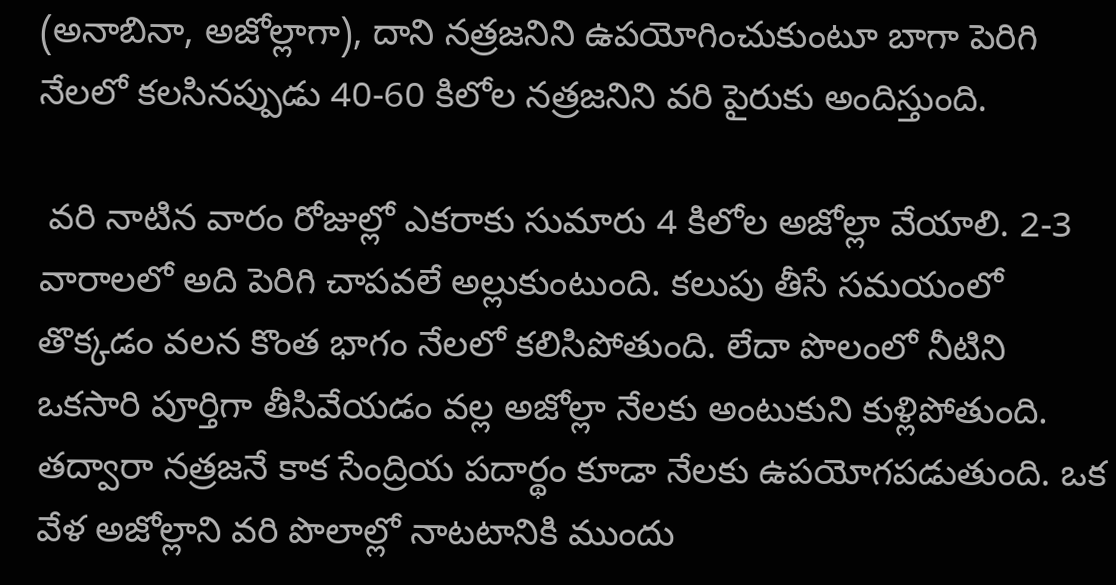(అనాబినా, అజోల్లాగా), దాని నత్రజనిని ఉపయోగించుకుంటూ బాగా పెరిగి నేలలో కలసినప్పుడు 40-60 కిలోల నత్రజనిని వరి పైరుకు అందిస్తుంది.

 వరి నాటిన వారం రోజుల్లో ఎకరాకు సుమారు 4 కిలోల అజోల్లా వేయాలి. 2-3 వారాలలో అది పెరిగి చాపవలే అల్లుకుంటుంది. కలుపు తీసే సమయంలో తొక్కడం వలన కొంత భాగం నేలలో కలిసిపోతుంది. లేదా పొలంలో నీటిని ఒకసారి పూర్తిగా తీసివేయడం వల్ల అజోల్లా నేలకు అంటుకుని కుళ్లిపోతుంది. తద్వారా నత్రజనే కాక సేంద్రియ పదార్థం కూడా నేలకు ఉపయోగపడుతుంది. ఒక వేళ అజోల్లాని వరి పొలాల్లో నాటటానికి ముందు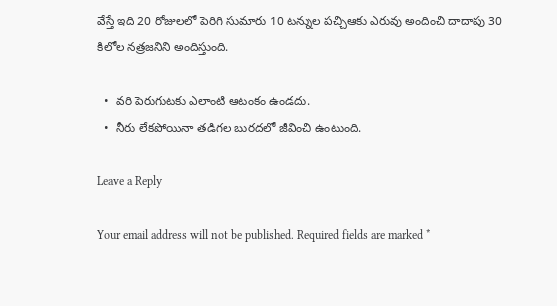వేస్తే ఇది 20 రోజులలో పెరిగి సుమారు 10 టన్నుల పచ్చిఆకు ఎరువు అందించి దాదాపు 30 కిలోల నత్రజనిని అందిస్తుంది.

  •  వరి పెరుగుటకు ఎలాంటి ఆటంకం ఉండదు.
  •  నీరు లేకపోయినా తడిగల బురదలో జీవించి ఉంటుంది.

Leave a Reply

Your email address will not be published. Required fields are marked *